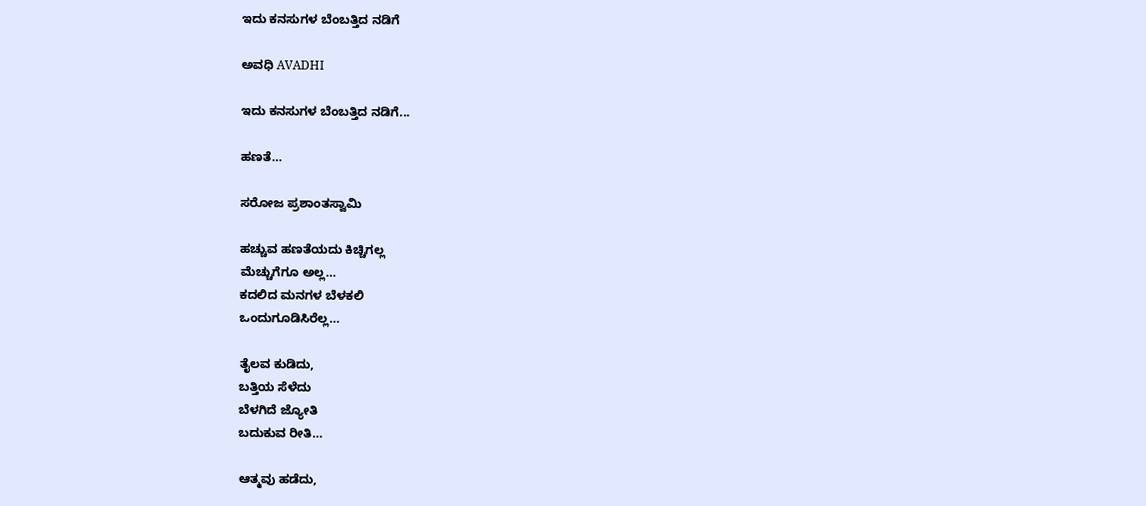ಇದು ಕನಸುಗಳ ಬೆಂಬತ್ತಿದ ನಡಿಗೆ‍

ಅವಧಿ AVADHI

ಇದು ಕನಸುಗಳ ಬೆಂಬತ್ತಿದ ನಡಿಗೆ...

ಹಣತೆ…

ಸರೋಜ ಪ್ರಶಾಂತಸ್ವಾಮಿ

ಹಚ್ಚುವ ಹಣತೆಯದು ಕಿಚ್ಚಿಗಲ್ಲ
ಮೆಚ್ಚುಗೆಗೂ ಅಲ್ಲ…
ಕದಲಿದ ಮನಗಳ ಬೆಳಕಲಿ
ಒಂದುಗೂಡಿಸಿರೆಲ್ಲ…

ತೈಲವ ಕುಡಿದು,
ಬತ್ತಿಯ ಸೆಳೆದು
ಬೆಳಗಿದೆ ಜ್ಯೋತಿ
ಬದುಕುವ ರೀತಿ…

ಆತ್ಮವು ಹಡೆದು,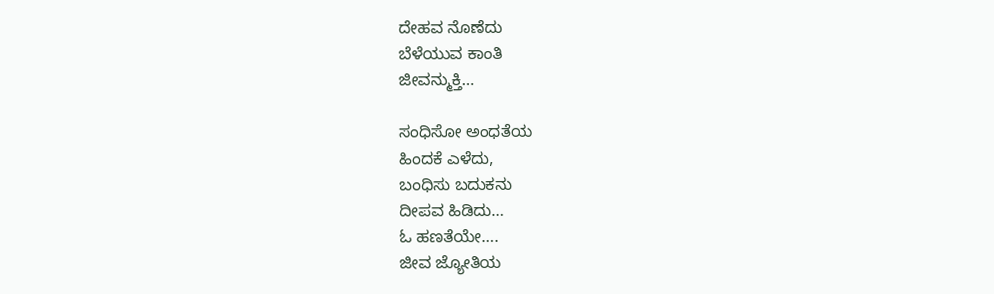ದೇಹವ ನೊಣೆದು
ಬೆಳೆಯುವ ಕಾಂತಿ
ಜೀವನ್ಮುಕ್ತಿ…

ಸಂಧಿಸೋ ಅಂಧತೆಯ
ಹಿಂದಕೆ ಎಳೆದು,
ಬಂಧಿಸು ಬದುಕನು
ದೀಪವ ಹಿಡಿದು…
ಓ ಹಣತೆಯೇ‌….
ಜೀವ ಜ್ಯೋತಿಯ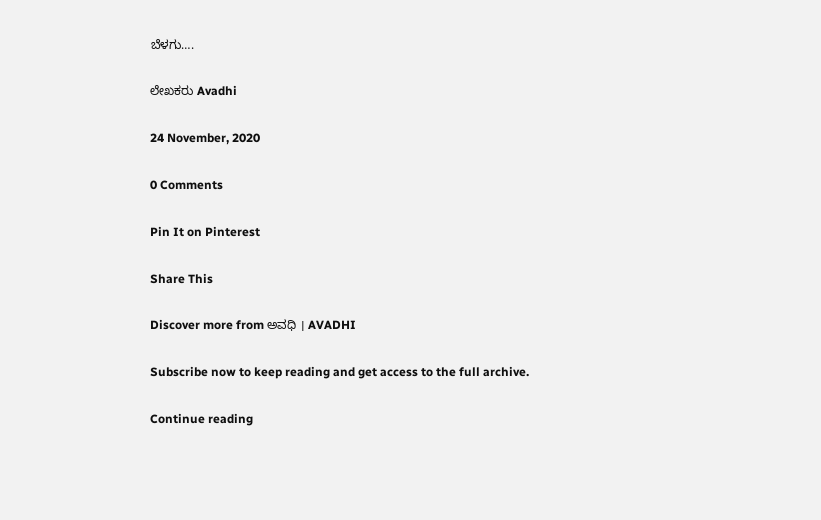ಬೆಳಗು….

ಲೇಖಕರು Avadhi

24 November, 2020

0 Comments

Pin It on Pinterest

Share This

Discover more from ಅವಧಿ । AVADHI

Subscribe now to keep reading and get access to the full archive.

Continue reading